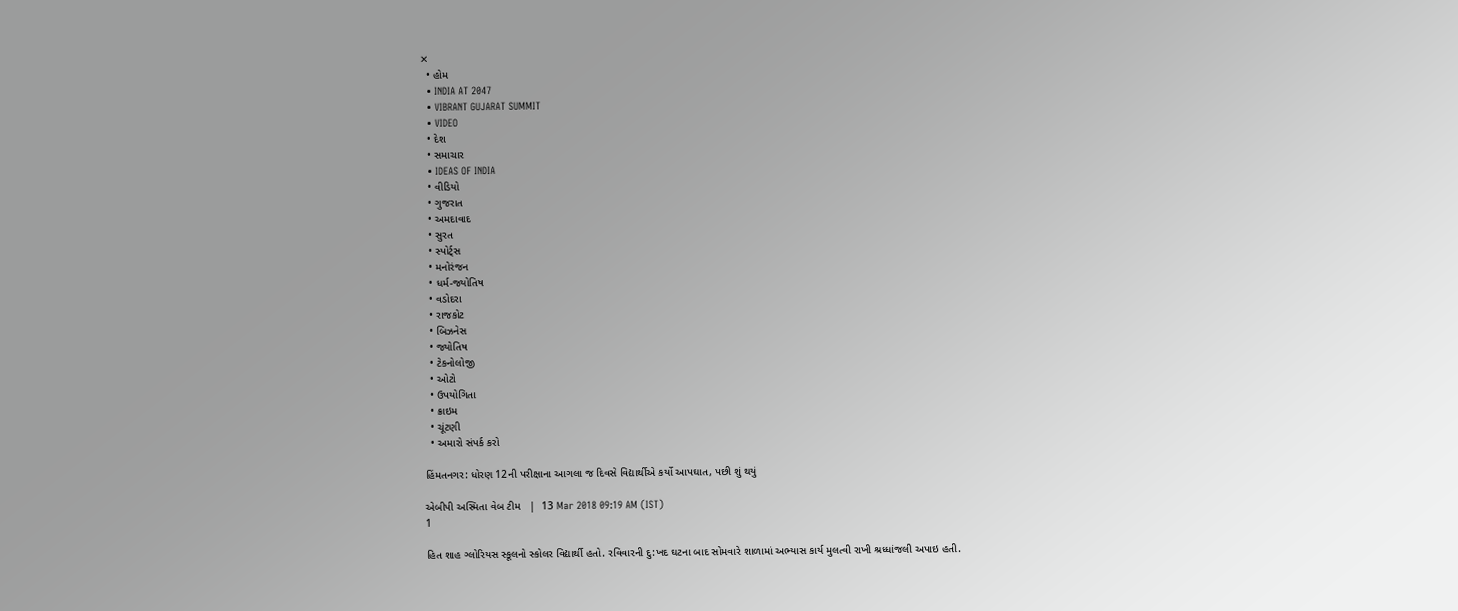✕
  • હોમ
  • INDIA AT 2047
  • VIBRANT GUJARAT SUMMIT
  • VIDEO
  • દેશ
  • સમાચાર
  • IDEAS OF INDIA
  • વીડિયો
  • ગુજરાત
  • અમદાવાદ
  • સુરત
  • સ્પોર્ટ્સ
  • મનોરંજન
  • ધર્મ-જ્યોતિષ
  • વડોદરા
  • રાજકોટ
  • બિઝનેસ
  • જ્યોતિષ
  • ટેકનોલોજી
  • ઓટો
  • ઉપયોગિતા
  • ક્રાઇમ
  • ચૂંટણી
  • અમારો સંપર્ક કરો

હિંમતનગર: ધોરણ 12ની પરીક્ષાના આગલા જ દિવસે વિદ્યાર્થીએ કર્યો આપઘાત, પછી શું થયું

એબીપી અસ્મિતા વેબ ટીમ   |  13 Mar 2018 09:19 AM (IST)
1

હિત શાહ ગ્લોરિયસ સ્કૂલનો સ્કોલર વિદ્યાર્થી હતો. રવિવારની દુ:ખદ ઘટના બાદ સોમવારે શાળામાં અભ્યાસ કાર્ય મુલત્વી રાખી શ્રધ્ધાંજલી અપાઇ હતી.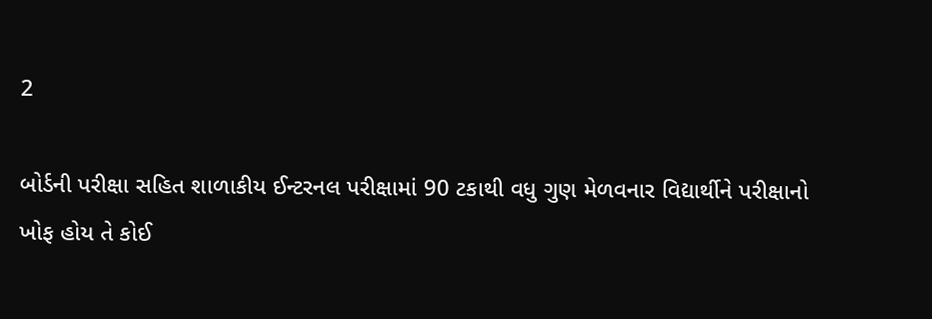2

બોર્ડની પરીક્ષા સહિત શાળાકીય ઈન્ટરનલ પરીક્ષામાં 90 ટકાથી વધુ ગુણ મેળવનાર વિદ્યાર્થીને પરીક્ષાનો ખોફ હોય તે કોઈ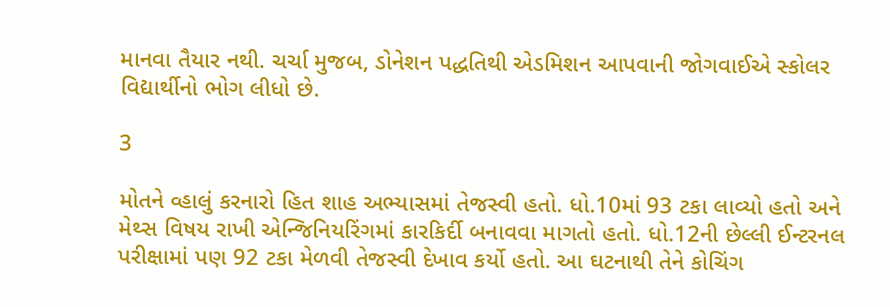માનવા તૈયાર નથી. ચર્ચા મુજબ, ડોનેશન પદ્ધતિથી એડમિશન આપવાની જોગવાઈએ સ્કોલર વિદ્યાર્થીનો ભોગ લીધો છે.

3

મોતને વ્હાલું કરનારો હિત શાહ અભ્યાસમાં તેજસ્વી હતો. ધો.10માં 93 ટકા લાવ્યો હતો અને મેથ્સ વિષય રાખી એન્જિનિયરિંગમાં કારકિર્દી બનાવવા માગતો હતો. ધો.12ની છેલ્લી ઈન્ટરનલ પરીક્ષામાં પણ 92 ટકા મેળવી તેજસ્વી દેખાવ કર્યો હતો. આ ઘટનાથી તેને કોચિંગ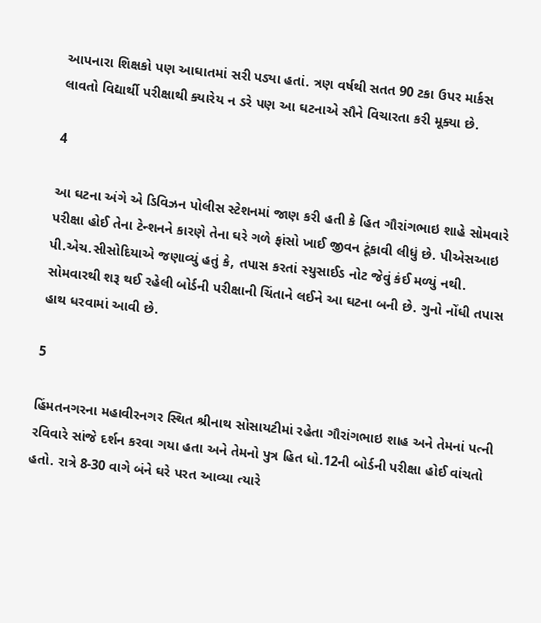આપનારા શિક્ષકો પણ આઘાતમાં સરી પડ્યા હતાં. ત્રણ વર્ષથી સતત 90 ટકા ઉપર માર્કસ લાવતો વિદ્યાર્થી પરીક્ષાથી ક્યારેય ન ડરે પણ આ ઘટનાએ સૌને વિચારતા કરી મૂક્યા છે.

4

આ ઘટના અંગે એ ડિવિઝન પોલીસ સ્ટેશનમાં જાણ કરી હતી કે હિત ગૌરાંગભાઇ શાહે સોમવારે પરીક્ષા હોઈ તેના ટેન્શનને કારણે તેના ઘરે ગળે ફાંસો ખાઈ જીવન ટૂંકાવી લીધું છે. પીએસઆઇ પી.એચ.સીસોદિયાએ જણાવ્યું હતું કે, તપાસ કરતાં સ્યુસાઈડ નોટ જેવું કંઈ મળ્યું નથી. સોમવારથી શરૂ થઈ રહેલી બોર્ડની પરીક્ષાની ચિંતાને લઈને આ ઘટના બની છે. ગુનો નોંધી તપાસ હાથ ધરવામાં આવી છે.

5

હિંમતનગરના મહાવીરનગર સ્થિત શ્રીનાથ સોસાયટીમાં રહેતા ગૌરાંગભાઇ શાહ અને તેમનાં પત્ની રવિવારે સાંજે દર્શન કરવા ગયા હતા અને તેમનો પુત્ર હિત ધો.12ની બોર્ડની પરીક્ષા હોઈ વાંચતો હતો. રાત્રે 8-30 વાગે બંને ઘરે પરત આવ્યા ત્યારે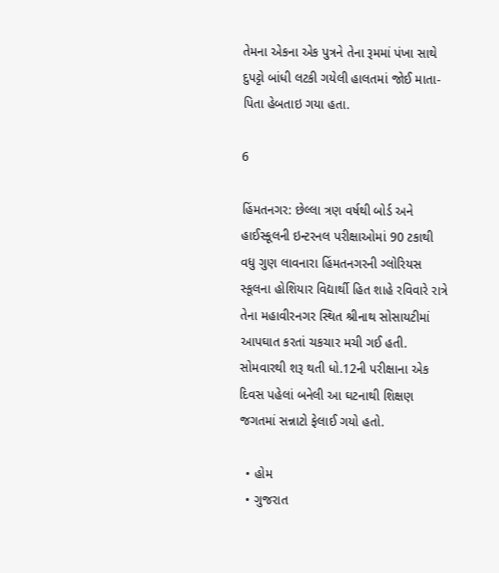તેમના એકના એક પુત્રને તેના રૂમમાં પંખા સાથે દુપટ્ટો બાંધી લટકી ગયેલી હાલતમાં જોઈ માતા-પિતા હેબતાઇ ગયા હતા.

6

હિંમતનગર: છેલ્લા ત્રણ વર્ષથી બોર્ડ અને હાઈસ્કૂલની ઇન્ટરનલ પરીક્ષાઓમાં 90 ટકાથી વધુ ગુણ લાવનારા હિંમતનગરની ગ્લોરિયસ સ્કૂલના હોશિયાર વિદ્યાર્થી હિત શાહે રવિવારે રાત્રે તેના મહાવીરનગર સ્થિત શ્રીનાથ સોસાયટીમાં આપઘાત કરતાં ચકચાર મચી ગઈ હતી. સોમવારથી શરૂ થતી ધો.12ની પરીક્ષાના એક દિવસ પહેલાં બનેલી આ ઘટનાથી શિક્ષણ જગતમાં સન્નાટો ફેલાઈ ગયો હતો.

  • હોમ
  • ગુજરાત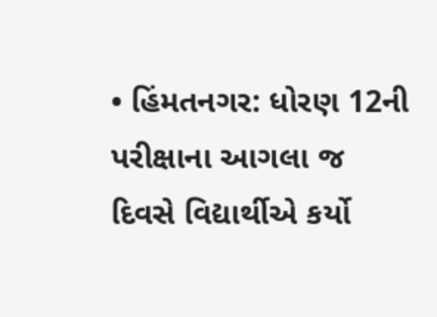• હિંમતનગર: ધોરણ 12ની પરીક્ષાના આગલા જ દિવસે વિદ્યાર્થીએ કર્યો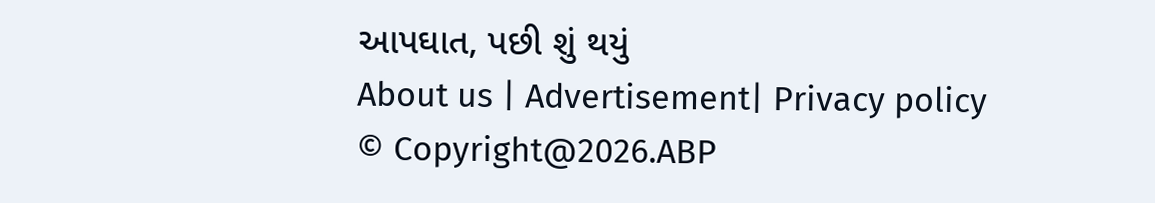આપઘાત, પછી શું થયું
About us | Advertisement| Privacy policy
© Copyright@2026.ABP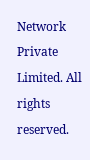Network Private Limited. All rights reserved.